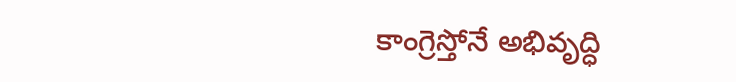కాంగ్రెస్తోనే అభివృద్ధి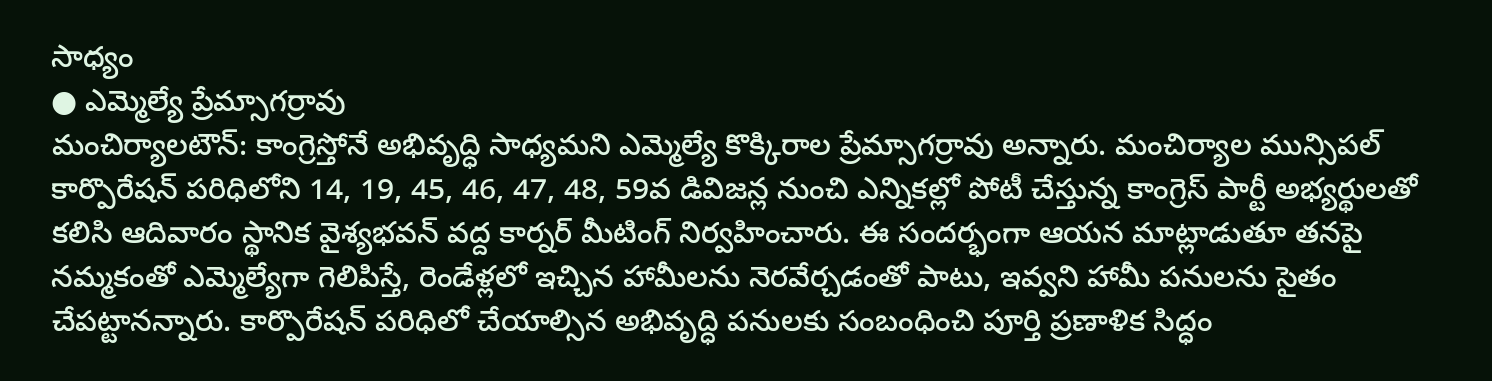సాధ్యం
● ఎమ్మెల్యే ప్రేమ్సాగర్రావు
మంచిర్యాలటౌన్: కాంగ్రెస్తోనే అభివృద్ధి సాధ్యమని ఎమ్మెల్యే కొక్కిరాల ప్రేమ్సాగర్రావు అన్నారు. మంచిర్యాల మున్సిపల్ కార్పొరేషన్ పరిధిలోని 14, 19, 45, 46, 47, 48, 59వ డివిజన్ల నుంచి ఎన్నికల్లో పోటీ చేస్తున్న కాంగ్రెస్ పార్టీ అభ్యర్థులతో కలిసి ఆదివారం స్థానిక వైశ్యభవన్ వద్ద కార్నర్ మీటింగ్ నిర్వహించారు. ఈ సందర్భంగా ఆయన మాట్లాడుతూ తనపై నమ్మకంతో ఎమ్మెల్యేగా గెలిపిస్తే, రెండేళ్లలో ఇచ్చిన హామీలను నెరవేర్చడంతో పాటు, ఇవ్వని హామీ పనులను సైతం చేపట్టానన్నారు. కార్పొరేషన్ పరిధిలో చేయాల్సిన అభివృద్ధి పనులకు సంబంధించి పూర్తి ప్రణాళిక సిద్ధం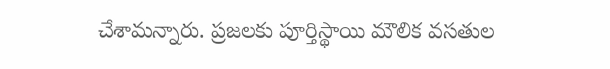చేశామన్నారు. ప్రజలకు పూర్తిస్థాయి మౌలిక వసతుల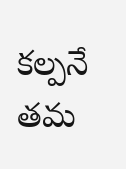కల్పనే తమ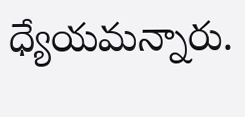ధ్యేయమన్నారు.